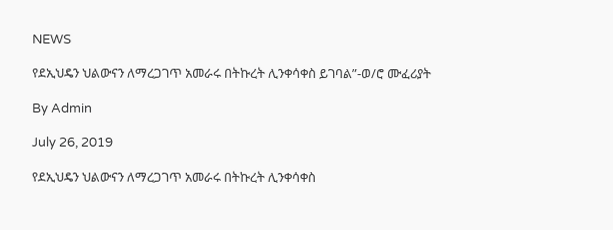NEWS

የደኢህዴን ህልውናን ለማረጋገጥ አመራሩ በትኩረት ሊንቀሳቀስ ይገባል”-ወ/ሮ ሙፈሪያት

By Admin

July 26, 2019

የደኢህዴን ህልውናን ለማረጋገጥ አመራሩ በትኩረት ሊንቀሳቀስ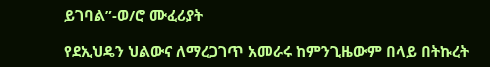ይገባል”-ወ/ሮ ሙፈሪያት

የደኢህዴን ህልውና ለማረጋገጥ አመራሩ ከምንጊዜውም በላይ በትኩረት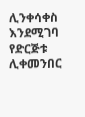ሊንቀሳቀስ እንደሚገባ የድርጅቱ ሊቀመንበር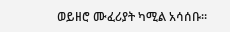ወይዘሮ ሙፈሪያት ካሚል አሳሰቡ።